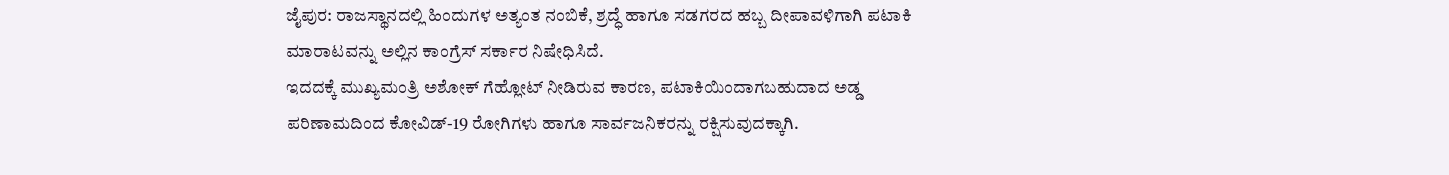ಜೈಪುರ: ರಾಜಸ್ಥಾನದಲ್ಲಿ ಹಿಂದುಗಳ ಅತ್ಯಂತ ನಂಬಿಕೆ, ಶ್ರದ್ಧೆ ಹಾಗೂ ಸಡಗರದ ಹಬ್ಬ ದೀಪಾವಳಿಗಾಗಿ ಪಟಾಕಿ ಮಾರಾಟವನ್ನು ಅಲ್ಲಿನ ಕಾಂಗ್ರೆಸ್ ಸರ್ಕಾರ ನಿಷೇಧಿಸಿದೆ.
ಇದದಕ್ಕೆ ಮುಖ್ಯಮಂತ್ರಿ ಅಶೋಕ್ ಗೆಹ್ಲೋಟ್ ನೀಡಿರುವ ಕಾರಣ, ಪಟಾಕಿಯಿಂದಾಗಬಹುದಾದ ಅಡ್ಡ ಪರಿಣಾಮದಿಂದ ಕೋವಿಡ್-19 ರೋಗಿಗಳು ಹಾಗೂ ಸಾರ್ವಜನಿಕರನ್ನು ರಕ್ಷಿಸುವುದಕ್ಕಾಗಿ.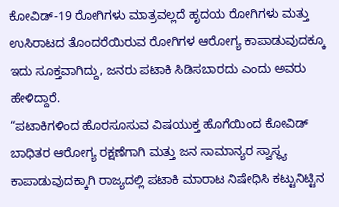ಕೋವಿಡ್-19 ರೋಗಿಗಳು ಮಾತ್ರವಲ್ಲದೆ ಹೃದಯ ರೋಗಿಗಳು ಮತ್ತು ಉಸಿರಾಟದ ತೊಂದರೆಯಿರುವ ರೋಗಿಗಳ ಆರೋಗ್ಯ ಕಾಪಾಡುವುದಕ್ಕೂ ಇದು ಸೂಕ್ತವಾಗಿದ್ದು, ಜನರು ಪಟಾಕಿ ಸಿಡಿಸಬಾರದು ಎಂದು ಅವರು ಹೇಳಿದ್ದಾರೆ.
“ಪಟಾಕಿಗಳಿಂದ ಹೊರಸೂಸುವ ವಿಷಯುಕ್ತ ಹೊಗೆಯಿಂದ ಕೋವಿಡ್ ಬಾಧಿತರ ಆರೋಗ್ಯ ರಕ್ಷಣೆಗಾಗಿ ಮತ್ತು ಜನ ಸಾಮಾನ್ಯರ ಸ್ವಾಸ್ಥ್ಯ ಕಾಪಾಡುವುದಕ್ಕಾಗಿ ರಾಜ್ಯದಲ್ಲಿ ಪಟಾಕಿ ಮಾರಾಟ ನಿಷೇಧಿಸಿ ಕಟ್ಟುನಿಟ್ಟಿನ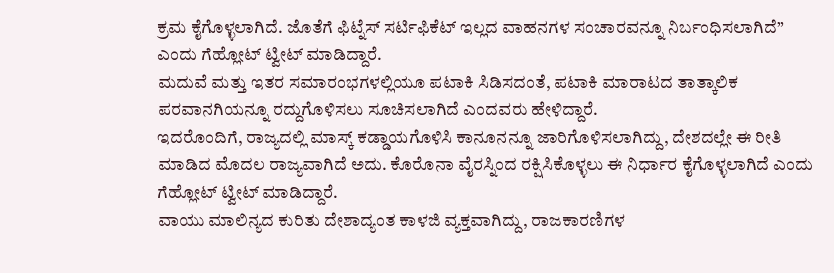ಕ್ರಮ ಕೈಗೊಳ್ಳಲಾಗಿದೆ. ಜೊತೆಗೆ ಫಿಟ್ನೆಸ್ ಸರ್ಟಿಫಿಕೆಟ್ ಇಲ್ಲದ ವಾಹನಗಳ ಸಂಚಾರವನ್ನೂ ನಿರ್ಬಂಧಿಸಲಾಗಿದೆ” ಎಂದು ಗೆಹ್ಲೋಟ್ ಟ್ವೀಟ್ ಮಾಡಿದ್ದಾರೆ.
ಮದುವೆ ಮತ್ತು ಇತರ ಸಮಾರಂಭಗಳಲ್ಲಿಯೂ ಪಟಾಕಿ ಸಿಡಿಸದಂತೆ, ಪಟಾಕಿ ಮಾರಾಟದ ತಾತ್ಕಾಲಿಕ ಪರವಾನಗಿಯನ್ನೂ ರದ್ದುಗೊಳಿಸಲು ಸೂಚಿಸಲಾಗಿದೆ ಎಂದವರು ಹೇಳಿದ್ದಾರೆ.
ಇದರೊಂದಿಗೆ, ರಾಜ್ಯದಲ್ಲಿ ಮಾಸ್ಕ್ ಕಡ್ಡಾಯಗೊಳಿಸಿ ಕಾನೂನನ್ನೂ ಜಾರಿಗೊಳಿಸಲಾಗಿದ್ದು, ದೇಶದಲ್ಲೇ ಈ ರೀತಿ ಮಾಡಿದ ಮೊದಲ ರಾಜ್ಯವಾಗಿದೆ ಅದು. ಕೊರೊನಾ ವೈರಸ್ನಿಂದ ರಕ್ಷಿಸಿಕೊಳ್ಳಲು ಈ ನಿರ್ಧಾರ ಕೈಗೊಳ್ಳಲಾಗಿದೆ ಎಂದು ಗೆಹ್ಲೋಟ್ ಟ್ವೀಟ್ ಮಾಡಿದ್ದಾರೆ.
ವಾಯು ಮಾಲಿನ್ಯದ ಕುರಿತು ದೇಶಾದ್ಯಂತ ಕಾಳಜಿ ವ್ಯಕ್ತವಾಗಿದ್ದು, ರಾಜಕಾರಣಿಗಳ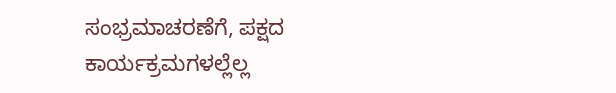ಸಂಭ್ರಮಾಚರಣೆಗೆ, ಪಕ್ಷದ ಕಾರ್ಯಕ್ರಮಗಳಲ್ಲೆಲ್ಲ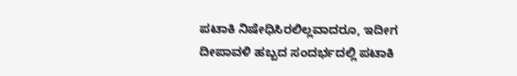ಪಟಾಕಿ ನಿಷೇಧಿಸಿರಲಿಲ್ಲವಾದರೂ, ಇದೀಗ ದೀಪಾವಳಿ ಹಬ್ಬದ ಸಂದರ್ಭದಲ್ಲಿ ಪಟಾಕಿ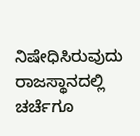ನಿಷೇಧಿಸಿರುವುದು ರಾಜಸ್ಥಾನದಲ್ಲಿ ಚರ್ಚೆಗೂ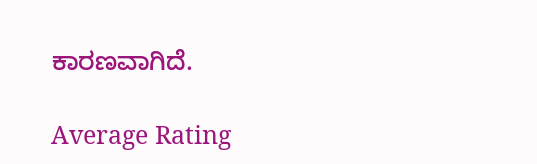ಕಾರಣವಾಗಿದೆ.

Average Rating